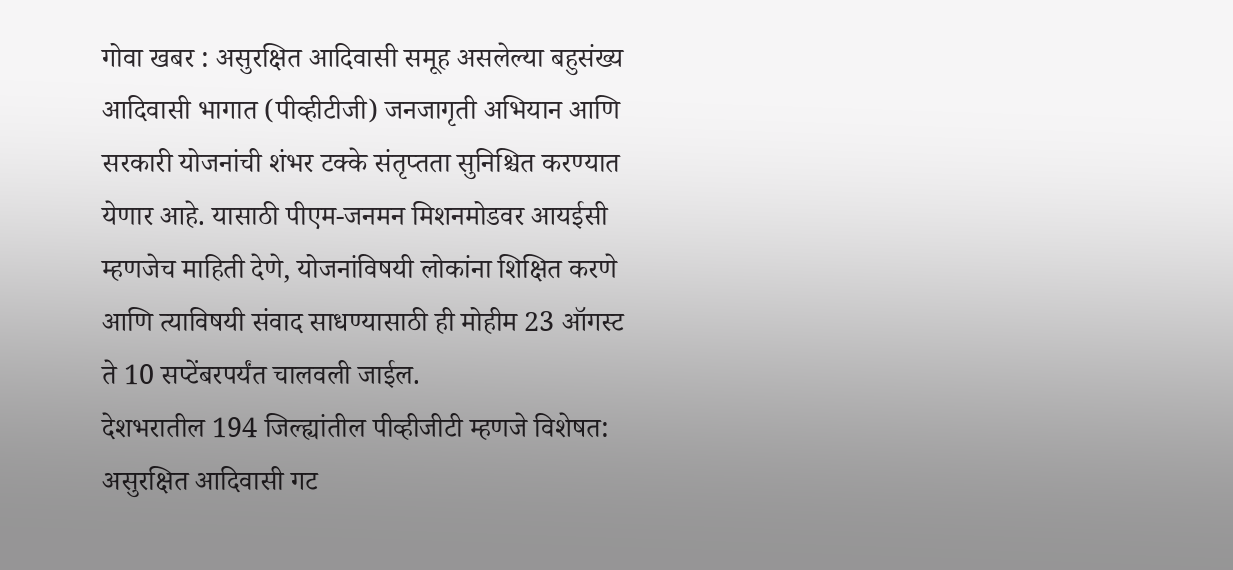गोवा खबर : असुरक्षित आदिवासी समूह असलेल्या बहुसंख्य आदिवासी भागात (पीव्हीटीजी) जनजागृती अभियान आणि सरकारी योजनांची शंभर टक्के संतृप्तता सुनिश्चित करण्यात येणार आहे. यासाठी पीएम-जनमन मिशनमोडवर आयईसी म्हणजेच माहिती देणे, योजनांविषयी लोकांना शिक्षित करणे आणि त्याविषयी संवाद साधण्यासाठी ही मोहीम 23 ऑगस्ट ते 10 सप्टेंबरपर्यंत चालवली जाईल.
देशभरातील 194 जिल्ह्यांतील पीव्हीजीटी म्हणजे विशेषत: असुरक्षित आदिवासी गट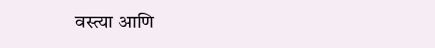वस्त्या आणि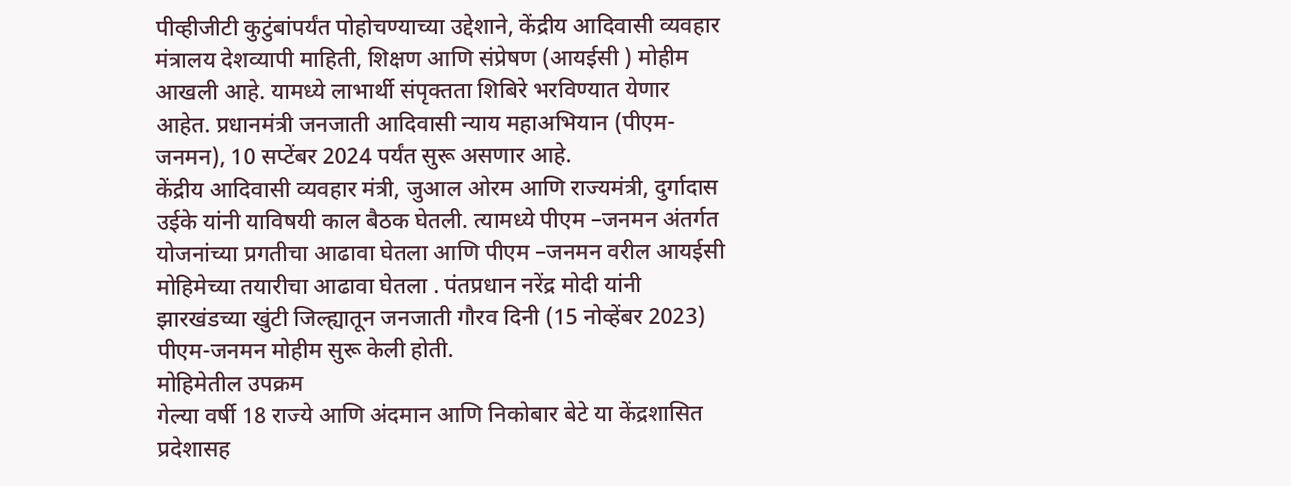पीव्हीजीटी कुटुंबांपर्यंत पोहोचण्याच्या उद्देशाने, केंद्रीय आदिवासी व्यवहार मंत्रालय देशव्यापी माहिती, शिक्षण आणि संप्रेषण (आयईसी ) मोहीम आखली आहे. यामध्ये लाभार्थी संपृक्तता शिबिरे भरविण्यात येणार आहेत. प्रधानमंत्री जनजाती आदिवासी न्याय महाअभियान (पीएम-जनमन), 10 सप्टेंबर 2024 पर्यंत सुरू असणार आहे.
केंद्रीय आदिवासी व्यवहार मंत्री, जुआल ओरम आणि राज्यमंत्री, दुर्गादास उईके यांनी याविषयी काल बैठक घेतली. त्यामध्ये पीएम –जनमन अंतर्गत योजनांच्या प्रगतीचा आढावा घेतला आणि पीएम –जनमन वरील आयईसी मोहिमेच्या तयारीचा आढावा घेतला . पंतप्रधान नरेंद्र मोदी यांनी झारखंडच्या खुंटी जिल्ह्यातून जनजाती गौरव दिनी (15 नोव्हेंबर 2023) पीएम-जनमन मोहीम सुरू केली होती.
मोहिमेतील उपक्रम
गेल्या वर्षी 18 राज्ये आणि अंदमान आणि निकोबार बेटे या केंद्रशासित प्रदेशासह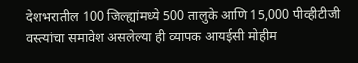देशभरातील 100 जिल्ह्यांमध्ये 500 तालुके आणि 15,000 पीव्हीटीजी वस्त्यांचा समावेश असलेल्या ही व्यापक आयईसी मोहीम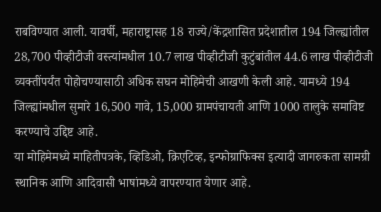राबविण्यात आली. यावर्षी, महाराष्ट्रासह 18 राज्ये/केंद्रशासित प्रदेशातील 194 जिल्ह्यांतील 28,700 पीव्हीटीजी वस्त्यांमधील 10.7 लाख पीव्हीटीजी कुटुंबांतील 44.6 लाख पीव्हीटीजी व्यक्तींपर्यंत पोहोचण्यासाठी अधिक सघन मोहिमेची आखणी केली आहे. यामध्ये 194 जिल्ह्यांमधील सुमारे 16,500 गावे, 15,000 ग्रामपंचायती आणि 1000 तालुके समाविष्ट करण्याचे उद्दिष्ट आहे.
या मोहिमेमध्ये माहितीपत्रके, व्हिडिओ, क्रिएटिव्ह, इन्फोग्राफिक्स इत्यादी जागरुकता सामग्री स्थानिक आणि आदिवासी भाषांमध्ये वापरण्यात येणार आहे.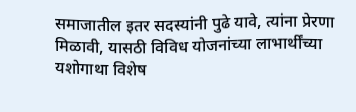समाजातील इतर सदस्यांनी पुढे यावे, त्यांना प्रेरणा मिळावी, यासठी विविध योजनांच्या लाभार्थींच्या यशोगाथा विशेष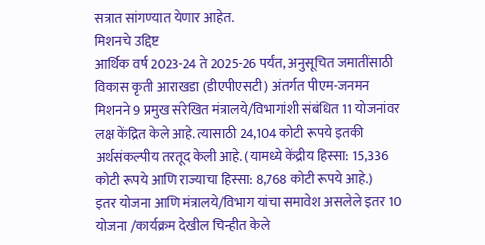सत्रात सांगण्यात येणार आहेत.
मिशनचे उद्दिष्ट
आर्थिक वर्ष 2023-24 ते 2025-26 पर्यंत, अनुसूचित जमातींसाठी विकास कृती आराखडा (डीएपीएसटी) अंतर्गत पीएम-जनमन मिशनने 9 प्रमुख संरेखित मंत्रालये/विभागांशी संबंधित 11 योजनांवर लक्ष केंद्रित केले आहे. त्यासाठी 24,104 कोटी रूपये इतकी अर्थसंकल्पीय तरतूद केली आहे. (यामध्ये केंद्रीय हिस्सा: 15,336 कोटी रूपये आणि राज्याचा हिस्सा: 8,768 कोटी रूपये आहे.)
इतर योजना आणि मंत्रालये/विभाग यांचा समावेश असलेले इतर 10 योजना /कार्यक्रम देखील चिन्हीत केले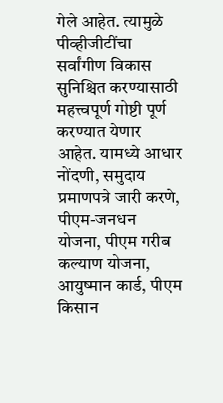गेले आहेत. त्यामुळे पीव्हीजीटींचा सर्वांगीण विकास सुनिश्चित करण्यासाठी महत्त्वपूर्ण गोष्टी पूर्ण करण्यात येणार आहेत. यामध्ये आधार नोंदणी, समुदाय प्रमाणपत्रे जारी करणे, पीएम-जनधन योजना, पीएम गरीब कल्याण योजना, आयुष्मान कार्ड, पीएम किसान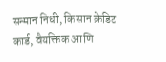सन्मान निधी, किसान क्रेडिट कार्ड, वैयक्तिक आणि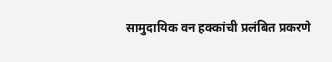सामुदायिक वन हक्कांची प्रलंबित प्रकरणे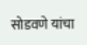सोडवणे यांचा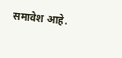समावेश आहे.